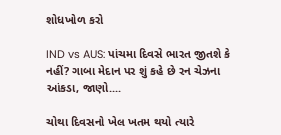શોધખોળ કરો

IND vs AUS: પાંચમા દિવસે ભારત જીતશે કે નહીં? ગાબા મેદાન પર શું કહે છે રન ચેઝના આંકડા, જાણો....

ચોથા દિવસનો ખેલ ખતમ થયો ત્યારે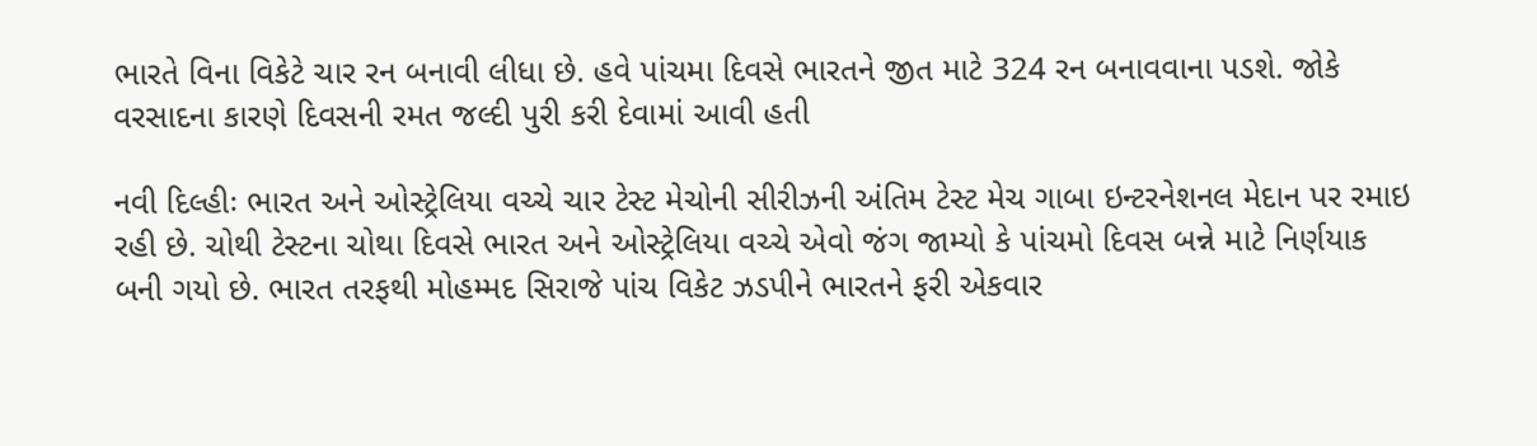ભારતે વિના વિકેટે ચાર રન બનાવી લીધા છે. હવે પાંચમા દિવસે ભારતને જીત માટે 324 રન બનાવવાના પડશે. જોકે વરસાદના કારણે દિવસની રમત જલ્દી પુરી કરી દેવામાં આવી હતી

નવી દિલ્હીઃ ભારત અને ઓસ્ટ્રેલિયા વચ્ચે ચાર ટેસ્ટ મેચોની સીરીઝની અંતિમ ટેસ્ટ મેચ ગાબા ઇન્ટરનેશનલ મેદાન પર રમાઇ રહી છે. ચોથી ટેસ્ટના ચોથા દિવસે ભારત અને ઓસ્ટ્રેલિયા વચ્ચે એવો જંગ જામ્યો કે પાંચમો દિવસ બન્ને માટે નિર્ણયાક બની ગયો છે. ભારત તરફથી મોહમ્મદ સિરાજે પાંચ વિકેટ ઝડપીને ભારતને ફરી એકવાર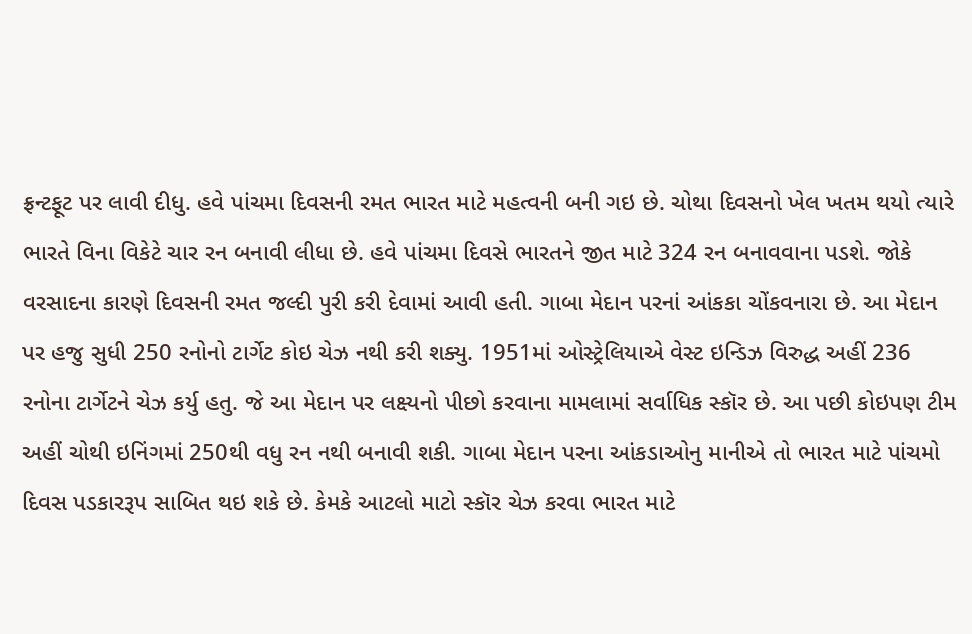ફ્રન્ટફૂટ પર લાવી દીધુ. હવે પાંચમા દિવસની રમત ભારત માટે મહત્વની બની ગઇ છે. ચોથા દિવસનો ખેલ ખતમ થયો ત્યારે ભારતે વિના વિકેટે ચાર રન બનાવી લીધા છે. હવે પાંચમા દિવસે ભારતને જીત માટે 324 રન બનાવવાના પડશે. જોકે વરસાદના કારણે દિવસની રમત જલ્દી પુરી કરી દેવામાં આવી હતી. ગાબા મેદાન પરનાં આંકકા ચોંકવનારા છે. આ મેદાન પર હજુ સુધી 250 રનોનો ટાર્ગેટ કોઇ ચેઝ નથી કરી શક્યુ. 1951માં ઓસ્ટ્રેલિયાએ વેસ્ટ ઇન્ડિઝ વિરુદ્ધ અહીં 236 રનોના ટાર્ગેટને ચેઝ કર્યુ હતુ. જે આ મેદાન પર લક્ષ્યનો પીછો કરવાના મામલામાં સર્વાધિક સ્કૉર છે. આ પછી કોઇપણ ટીમ અહીં ચોથી ઇનિંગમાં 250થી વધુ રન નથી બનાવી શકી. ગાબા મેદાન પરના આંકડાઓનુ માનીએ તો ભારત માટે પાંચમો દિવસ પડકારરૂપ સાબિત થઇ શકે છે. કેમકે આટલો માટો સ્કૉર ચેઝ કરવા ભારત માટે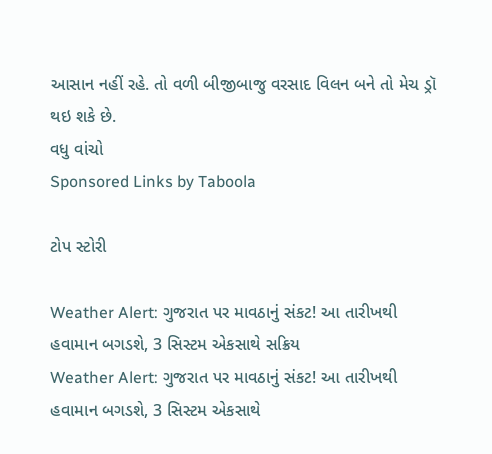આસાન નહીં રહે. તો વળી બીજીબાજુ વરસાદ વિલન બને તો મેચ ડ્રૉ થઇ શકે છે.
વધુ વાંચો
Sponsored Links by Taboola

ટોપ સ્ટોરી

Weather Alert: ગુજરાત પર માવઠાનું સંકટ! આ તારીખથી હવામાન બગડશે, 3 સિસ્ટમ એકસાથે સક્રિય
Weather Alert: ગુજરાત પર માવઠાનું સંકટ! આ તારીખથી હવામાન બગડશે, 3 સિસ્ટમ એકસાથે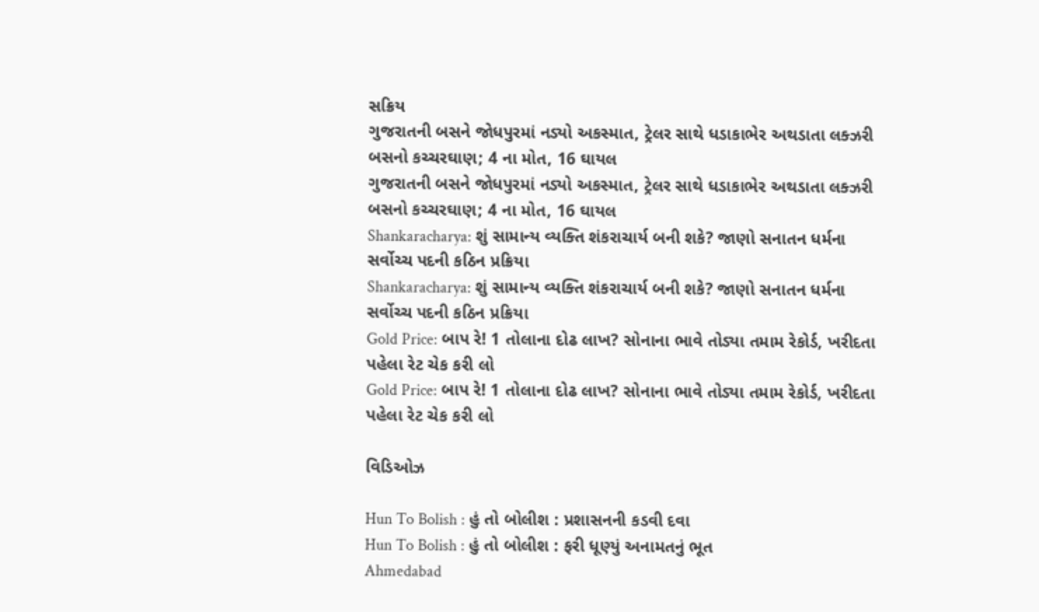સક્રિય
ગુજરાતની બસને જોધપુરમાં નડ્યો અકસ્માત, ટ્રેલર સાથે ધડાકાભેર અથડાતા લક્ઝરી બસનો કચ્ચરઘાણ; 4 ના મોત, 16 ઘાયલ
ગુજરાતની બસને જોધપુરમાં નડ્યો અકસ્માત, ટ્રેલર સાથે ધડાકાભેર અથડાતા લક્ઝરી બસનો કચ્ચરઘાણ; 4 ના મોત, 16 ઘાયલ
Shankaracharya: શું સામાન્ય વ્યક્તિ શંકરાચાર્ય બની શકે? જાણો સનાતન ધર્મના સર્વોચ્ચ પદની કઠિન પ્રક્રિયા
Shankaracharya: શું સામાન્ય વ્યક્તિ શંકરાચાર્ય બની શકે? જાણો સનાતન ધર્મના સર્વોચ્ચ પદની કઠિન પ્રક્રિયા
Gold Price: બાપ રે! 1 તોલાના દોઢ લાખ? સોનાના ભાવે તોડ્યા તમામ રેકોર્ડ, ખરીદતા પહેલા રેટ ચેક કરી લો
Gold Price: બાપ રે! 1 તોલાના દોઢ લાખ? સોનાના ભાવે તોડ્યા તમામ રેકોર્ડ, ખરીદતા પહેલા રેટ ચેક કરી લો

વિડિઓઝ

Hun To Bolish : હું તો બોલીશ : પ્રશાસનની કડવી દવા
Hun To Bolish : હું તો બોલીશ : ફરી ધૂણ્યું અનામતનું ભૂત
Ahmedabad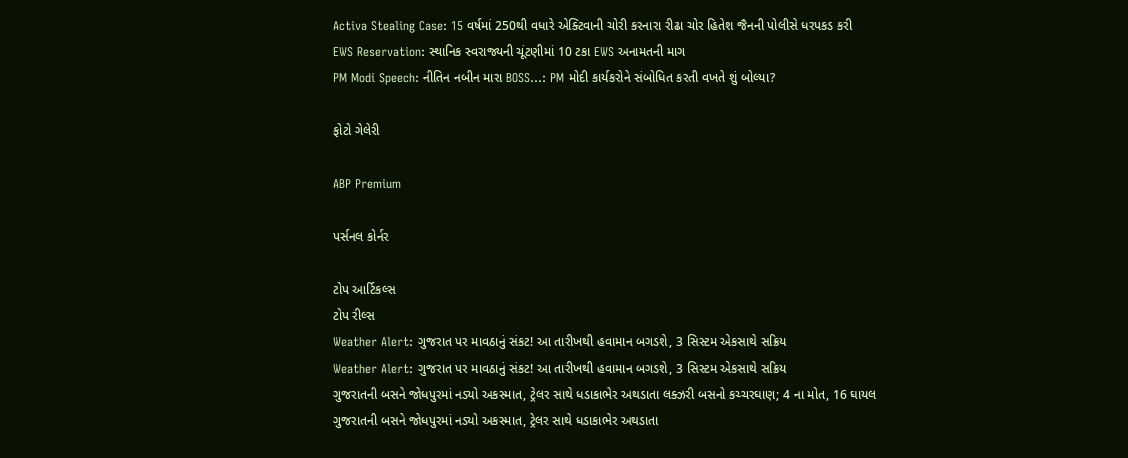Activa Stealing Case: 15 વર્ષમાં 250થી વધારે એક્ટિવાની ચોરી કરનારા રીઢા ચોર હિતેશ જૈનની પોલીસે ધરપકડ કરી
EWS Reservation: સ્થાનિક સ્વરાજ્યની ચૂંટણીમાં 10 ટકા EWS અનામતની માગ
PM Modi Speech: નીતિન નબીન મારા BOSS...: PM મોદી કાર્યકરોને સંબોધિત કરતી વખતે શું બોલ્યા?

ફોટો ગેલેરી

ABP Premium

પર્સનલ કોર્નર

ટોપ આર્ટિકલ્સ
ટોપ રીલ્સ
Weather Alert: ગુજરાત પર માવઠાનું સંકટ! આ તારીખથી હવામાન બગડશે, 3 સિસ્ટમ એકસાથે સક્રિય
Weather Alert: ગુજરાત પર માવઠાનું સંકટ! આ તારીખથી હવામાન બગડશે, 3 સિસ્ટમ એકસાથે સક્રિય
ગુજરાતની બસને જોધપુરમાં નડ્યો અકસ્માત, ટ્રેલર સાથે ધડાકાભેર અથડાતા લક્ઝરી બસનો કચ્ચરઘાણ; 4 ના મોત, 16 ઘાયલ
ગુજરાતની બસને જોધપુરમાં નડ્યો અકસ્માત, ટ્રેલર સાથે ધડાકાભેર અથડાતા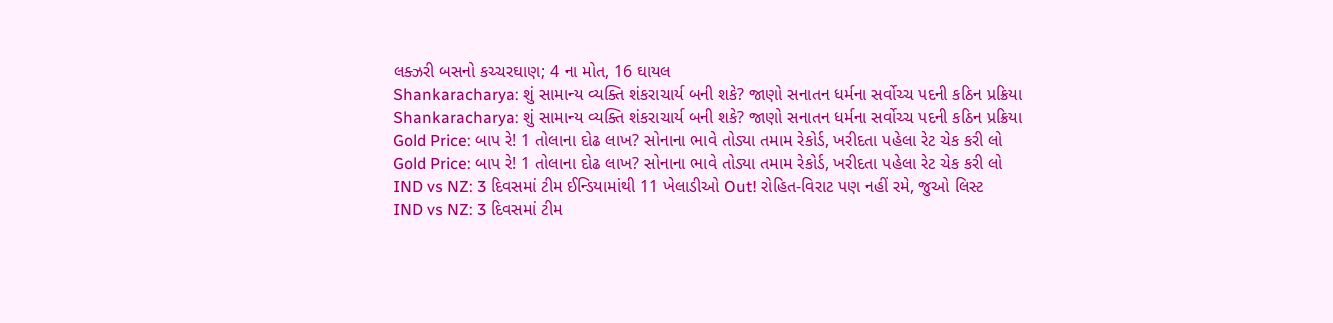લક્ઝરી બસનો કચ્ચરઘાણ; 4 ના મોત, 16 ઘાયલ
Shankaracharya: શું સામાન્ય વ્યક્તિ શંકરાચાર્ય બની શકે? જાણો સનાતન ધર્મના સર્વોચ્ચ પદની કઠિન પ્રક્રિયા
Shankaracharya: શું સામાન્ય વ્યક્તિ શંકરાચાર્ય બની શકે? જાણો સનાતન ધર્મના સર્વોચ્ચ પદની કઠિન પ્રક્રિયા
Gold Price: બાપ રે! 1 તોલાના દોઢ લાખ? સોનાના ભાવે તોડ્યા તમામ રેકોર્ડ, ખરીદતા પહેલા રેટ ચેક કરી લો
Gold Price: બાપ રે! 1 તોલાના દોઢ લાખ? સોનાના ભાવે તોડ્યા તમામ રેકોર્ડ, ખરીદતા પહેલા રેટ ચેક કરી લો
IND vs NZ: 3 દિવસમાં ટીમ ઈન્ડિયામાંથી 11 ખેલાડીઓ Out! રોહિત-વિરાટ પણ નહીં રમે, જુઓ લિસ્ટ
IND vs NZ: 3 દિવસમાં ટીમ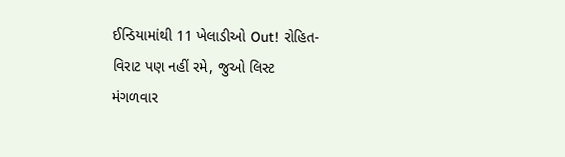ઈન્ડિયામાંથી 11 ખેલાડીઓ Out! રોહિત-વિરાટ પણ નહીં રમે, જુઓ લિસ્ટ
મંગળવાર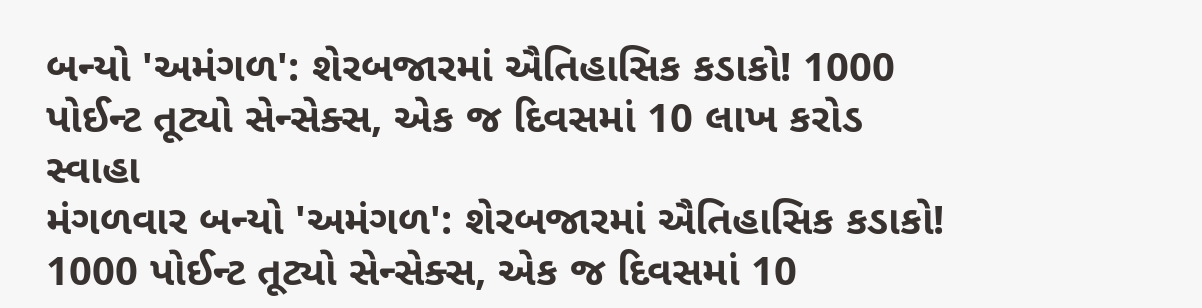બન્યો 'અમંગળ': શેરબજારમાં ઐતિહાસિક કડાકો! 1000 પોઈન્ટ તૂટ્યો સેન્સેક્સ, એક જ દિવસમાં 10 લાખ કરોડ સ્વાહા
મંગળવાર બન્યો 'અમંગળ': શેરબજારમાં ઐતિહાસિક કડાકો! 1000 પોઈન્ટ તૂટ્યો સેન્સેક્સ, એક જ દિવસમાં 10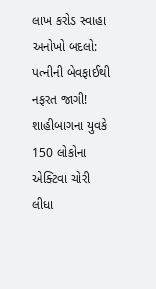લાખ કરોડ સ્વાહા
અનોખો બદલો: પત્નીની બેવફાઈથી નફરત જાગી! શાહીબાગના યુવકે 150 લોકોના એક્ટિવા ચોરી લીધા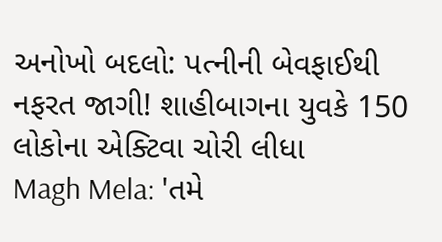અનોખો બદલો: પત્નીની બેવફાઈથી નફરત જાગી! શાહીબાગના યુવકે 150 લોકોના એક્ટિવા ચોરી લીધા
Magh Mela: 'તમે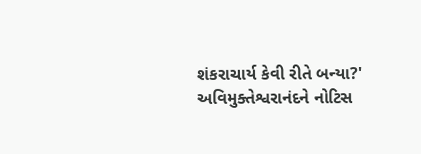શંકરાચાર્ય કેવી રીતે બન્યા?' અવિમુક્તેશ્વરાનંદને નોટિસ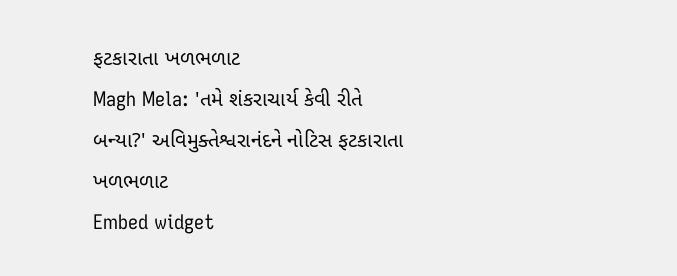ફટકારાતા ખળભળાટ
Magh Mela: 'તમે શંકરાચાર્ય કેવી રીતે બન્યા?' અવિમુક્તેશ્વરાનંદને નોટિસ ફટકારાતા ખળભળાટ
Embed widget